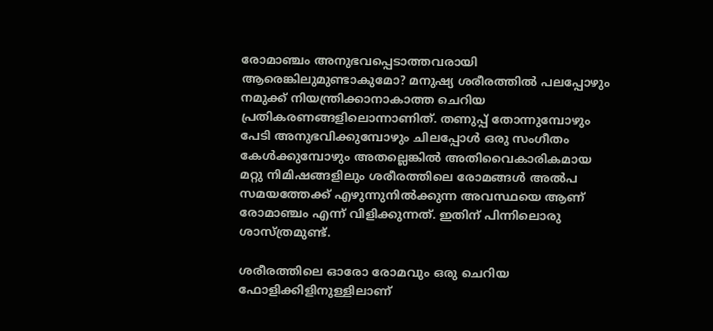രോമാഞ്ചം അനുഭവപ്പെടാത്തവരായി ആരെങ്കിലുമുണ്ടാകുമോ? മനുഷ്യ ശരീരത്തിൽ പലപ്പോഴും നമുക്ക് നിയന്ത്രിക്കാനാകാത്ത ചെറിയ പ്രതികരണങ്ങളിലൊന്നാണിത്. തണുപ്പ് തോന്നുമ്പോഴും പേടി അനുഭവിക്കുമ്പോഴും ചിലപ്പോൾ ഒരു സംഗീതം കേൾക്കുമ്പോഴും അതല്ലെങ്കിൽ അതിവൈകാരികമായ മറ്റു നിമിഷങ്ങളിലും ശരീരത്തിലെ രോമങ്ങൾ അൽപ സമയത്തേക്ക് എഴുന്നുനിൽക്കുന്ന അവസ്ഥയെ ആണ് രോമാഞ്ചം എന്ന് വിളിക്കുന്നത്. ഇതിന് പിന്നിലൊരു ശാസ്ത്രമുണ്ട്.

ശരീരത്തിലെ ഓരോ രോമവും ഒരു ചെറിയ ഫോളിക്കിളിനുള്ളിലാണ്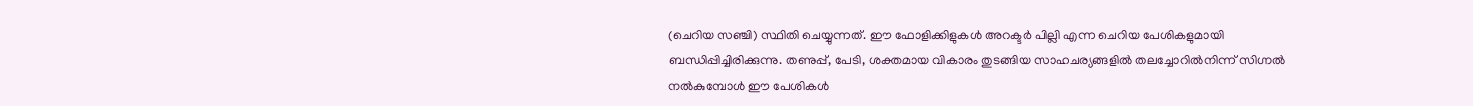(ചെറിയ സഞ്ചി) സ്ഥിതി ചെയ്യുന്നത്. ഈ ഫോളിക്കിളുകൾ അറക്ടർ പില്ലി എന്ന ചെറിയ പേശികളുമായി ബന്ധിപ്പിച്ചിരിക്കുന്നു. തണുപ്പ്, പേടി, ശക്തമായ വികാരം തുടങ്ങിയ സാഹചര്യങ്ങളിൽ തലച്ചോറിൽനിന്ന് സിഗ്നൽ നൽകുമ്പോൾ ഈ പേശികൾ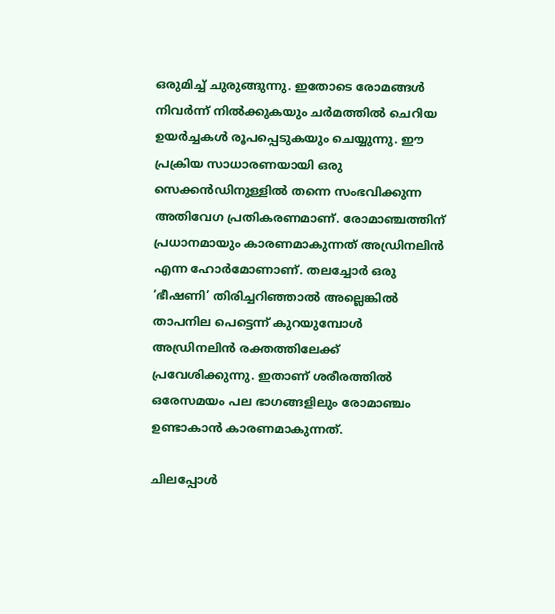ഒരുമിച്ച് ചുരുങ്ങുന്നു. ഇതോടെ രോമങ്ങൾ നിവർന്ന് നിൽക്കുകയും ചർമത്തിൽ ചെറിയ ഉയർച്ചകൾ രൂപപ്പെടുകയും ചെയ്യുന്നു. ഈ പ്രക്രിയ സാധാരണയായി ഒരു സെക്കൻഡിനുള്ളിൽ തന്നെ സംഭവിക്കുന്ന അതിവേഗ പ്രതികരണമാണ്. രോമാഞ്ചത്തിന് പ്രധാനമായും കാരണമാകുന്നത് അഡ്രിനലിൻ എന്ന ഹോർമോണാണ്. തലച്ചോർ ഒരു ‘ഭീഷണി’ തിരിച്ചറിഞ്ഞാൽ അല്ലെങ്കിൽ താപനില പെട്ടെന്ന് കുറയുമ്പോൾ അഡ്രിനലിൻ രക്തത്തിലേക്ക് പ്രവേശിക്കുന്നു. ഇതാണ് ശരീരത്തിൽ ഒരേസമയം പല ഭാഗങ്ങളിലും രോമാഞ്ചം ഉണ്ടാകാൻ കാരണമാകുന്നത്.

ചിലപ്പോൾ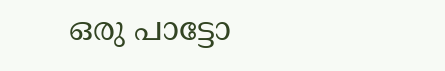ഒരു പാട്ടോ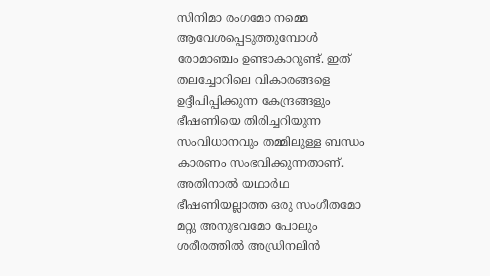സിനിമാ രംഗമോ നമ്മെ ആവേശപ്പെടുത്തുമ്പോൾ രോമാഞ്ചം ഉണ്ടാകാറുണ്ട്. ഇത് തലച്ചോറിലെ വികാരങ്ങളെ ഉദ്ദീപിപ്പിക്കുന്ന കേന്ദ്രങ്ങളും ഭീഷണിയെ തിരിച്ചറിയുന്ന സംവിധാനവും തമ്മിലുള്ള ബന്ധം കാരണം സംഭവിക്കുന്നതാണ്. അതിനാൽ യഥാർഥ ഭീഷണിയല്ലാത്ത ഒരു സംഗീതമോ മറ്റു അനുഭവമോ പോലും ശരീരത്തിൽ അഡ്രിനലിൻ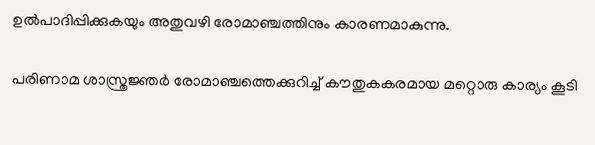ഉൽപാദിപ്പിക്കുകയും അതുവഴി രോമാഞ്ചത്തിനും കാരണമാകുന്നു.

പരിണാമ ശാസ്ത്രജ്ഞർ രോമാഞ്ചത്തെക്കുറിച്ച് കൗതുകകരമായ മറ്റൊരു കാര്യം കൂടി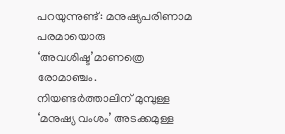പറയുന്നുണ്ട്: മനുഷ്യപരിണാമ പരമായൊരു ‘അവശിഷ്ട’മാണത്രെ രോമാഞ്ചം. നിയണ്ടർത്താലിന് മുമ്പുള്ള ‘മനുഷ്യ വംശം’ അടക്കമുള്ള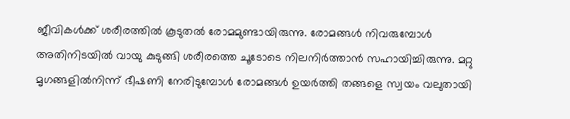ജീവികൾക്ക് ശരീരത്തിൽ കൂടുതൽ രോമമുണ്ടായിരുന്നു. രോമങ്ങൾ നിവരുമ്പോൾ അതിനിടയിൽ വായു കുടുങ്ങി ശരീരത്തെ ചൂടോടെ നിലനിർത്താൻ സഹായിച്ചിരുന്നു. മറ്റു മൃഗങ്ങളിൽനിന്ന് ഭീഷണി നേരിടുമ്പോൾ രോമങ്ങൾ ഉയർത്തി തങ്ങളെ സ്വയം വലുതായി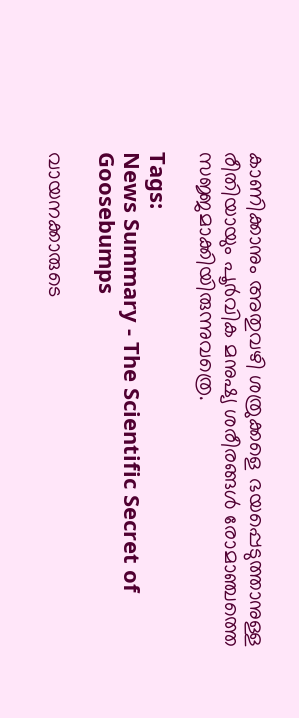കാണിക്കാനും അതുവഴി ശത്രുക്കളെ ഭയപ്പെടുത്താനുള്ള രീതിയായും പൂർവിക മനുഷ്യ ശരീരങ്ങൾ രോമാഞ്ചത്തെ സജ്ജമാക്കിയിരുന്നുവത്രെ.

Tags:
News Summary - The Scientific Secret of Goosebumps

വായനക്കാരുടെ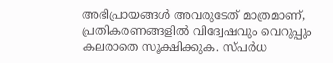അഭിപ്രായങ്ങള്‍ അവരുടേത് മാത്രമാണ്, പ്രതികരണങ്ങളിൽ വിദ്വേഷവും വെറുപ്പും കലരാതെ സൂക്ഷിക്കുക. സ്പർധ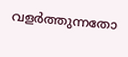വളർത്തുന്നതോ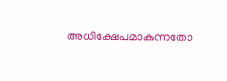അധിക്ഷേപമാകുന്നതോ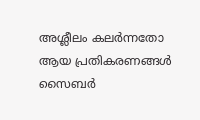അശ്ലീലം കലർന്നതോ ആയ പ്രതികരണങ്ങൾ സൈബർ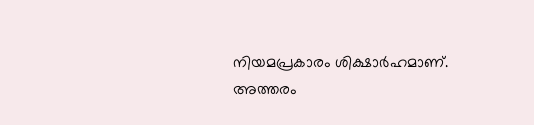നിയമപ്രകാരം ശിക്ഷാർഹമാണ്. അത്തരം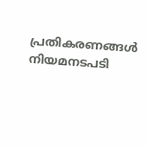പ്രതികരണങ്ങൾ നിയമനടപടി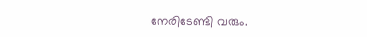നേരിടേണ്ടി വരും.